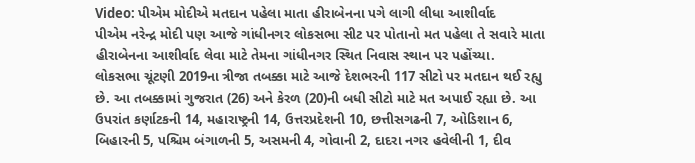Video: પીએમ મોદીએ મતદાન પહેલા માતા હીરાબેનના પગે લાગી લીધા આશીર્વાદ
પીએમ નરેન્દ્ર મોદી પણ આજે ગાંધીનગર લોકસભા સીટ પર પોતાનો મત પહેલા તે સવારે માતા હીરાબેનના આશીર્વાદ લેવા માટે તેમના ગાંધીનગર સ્થિત નિવાસ સ્થાન પર પહોંચ્યા.
લોકસભા ચૂંટણી 2019ના ત્રીજા તબક્કા માટે આજે દેશભરની 117 સીટો પર મતદાન થઈ રહ્યુ છે. આ તબક્કામાં ગુજરાત (26) અને કેરળ (20)ની બધી સીટો માટે મત અપાઈ રહ્યા છે. આ ઉપરાંત કર્ણાટકની 14, મહારાષ્ટ્રની 14, ઉત્તરપ્રદેશની 10, છત્તીસગઢની 7, ઓડિશાન 6, બિહારની 5, પશ્ચિમ બંગાળની 5, અસમની 4, ગોવાની 2, દાદરા નગર હવેલીની 1, દીવ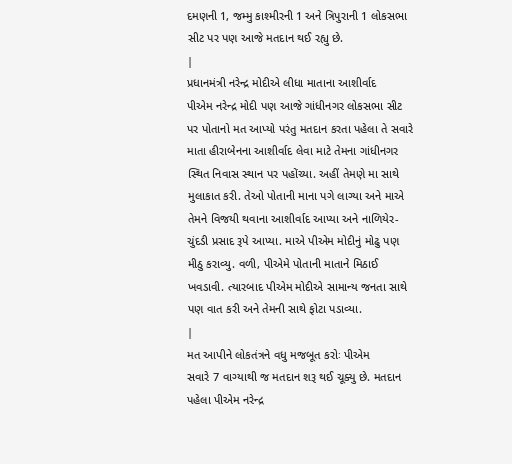દમણની 1, જમ્મુ કાશ્મીરની 1 અને ત્રિપુરાની 1 લોકસભા સીટ પર પણ આજે મતદાન થઈ રહ્યુ છે.
|
પ્રધાનમંત્રી નરેન્દ્ર મોદીએ લીધા માતાના આશીર્વાદ
પીએમ નરેન્દ્ર મોદી પણ આજે ગાંધીનગર લોકસભા સીટ પર પોતાનો મત આપ્યો પરંતુ મતદાન કરતા પહેલા તે સવારે માતા હીરાબેનના આશીર્વાદ લેવા માટે તેમના ગાંધીનગર સ્થિત નિવાસ સ્થાન પર પહોંચ્યા. અહીં તેમણે મા સાથે મુલાકાત કરી. તેઓ પોતાની માના પગે લાગ્યા અને માએ તેમને વિજયી થવાના આશીર્વાદ આપ્યા અને નાળિયેર-ચુંદડી પ્રસાદ રૂપે આપ્યા. માએ પીએમ મોદીનું મોઢુ પણ મીઠુ કરાવ્યુ. વળી, પીએમે પોતાની માતાને મિઠાઈ ખવડાવી. ત્યારબાદ પીએમ મોદીએ સામાન્ય જનતા સાથે પણ વાત કરી અને તેમની સાથે ફોટા પડાવ્યા.
|
મત આપીને લોકતંત્રને વધુ મજબૂત કરોઃ પીએમ
સવારે 7 વાગ્યાથી જ મતદાન શરૂ થઈ ચૂક્યુ છે. મતદાન પહેલા પીએમ નરેન્દ્ર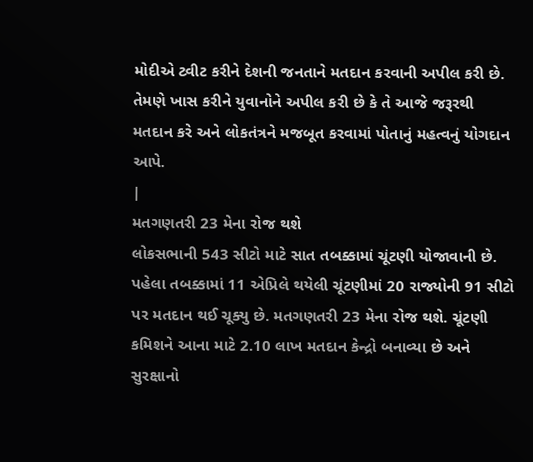મોદીએ ટ્વીટ કરીને દેશની જનતાને મતદાન કરવાની અપીલ કરી છે. તેમણે ખાસ કરીને યુવાનોને અપીલ કરી છે કે તે આજે જરૂરથી મતદાન કરે અને લોકતંત્રને મજબૂત કરવામાં પોતાનું મહત્વનું યોગદાન આપે.
|
મતગણતરી 23 મેના રોજ થશે
લોકસભાની 543 સીટો માટે સાત તબક્કામાં ચૂંટણી યોજાવાની છે. પહેલા તબક્કામાં 11 એપ્રિલે થયેલી ચૂંટણીમાં 20 રાજ્યોની 91 સીટો પર મતદાન થઈ ચૂક્યુ છે. મતગણતરી 23 મેના રોજ થશે. ચૂંટણી કમિશને આના માટે 2.10 લાખ મતદાન કેન્દ્રો બનાવ્યા છે અને સુરક્ષાનો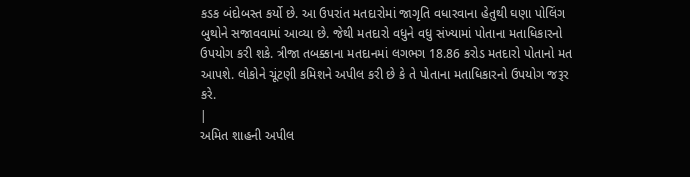કડક બંદોબસ્ત કર્યો છે. આ ઉપરાંત મતદારોમાં જાગૃતિ વધારવાના હેતુથી ઘણા પોલિંગ બુથોને સજાવવામાં આવ્યા છે. જેથી મતદારો વધુને વધુ સંખ્યામાં પોતાના મતાધિકારનો ઉપયોગ કરી શકે. ત્રીજા તબક્કાના મતદાનમાં લગભગ 18.86 કરોડ મતદારો પોતાનો મત આપશે. લોકોને ચૂંટણી કમિશને અપીલ કરી છે કે તે પોતાના મતાધિકારનો ઉપયોગ જરૂર કરે.
|
અમિત શાહની અપીલ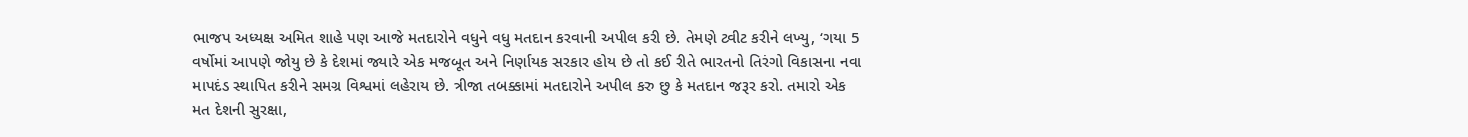ભાજપ અધ્યક્ષ અમિત શાહે પણ આજે મતદારોને વધુને વધુ મતદાન કરવાની અપીલ કરી છે. તેમણે ટ્વીટ કરીને લખ્યુ, ‘ગયા 5 વર્ષોમાં આપણે જોયુ છે કે દેશમાં જ્યારે એક મજબૂત અને નિર્ણાયક સરકાર હોય છે તો કઈ રીતે ભારતનો તિરંગો વિકાસના નવા માપદંડ સ્થાપિત કરીને સમગ્ર વિશ્વમાં લહેરાય છે. ત્રીજા તબક્કામાં મતદારોને અપીલ કરુ છુ કે મતદાન જરૂર કરો. તમારો એક મત દેશની સુરક્ષા,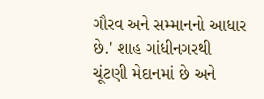ગૌરવ અને સમ્માનનો આધાર છે.' શાહ ગાંધીનગરથી ચૂંટણી મેદાનમાં છે અને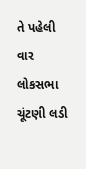તે પહેલી વાર લોકસભા ચૂંટણી લડી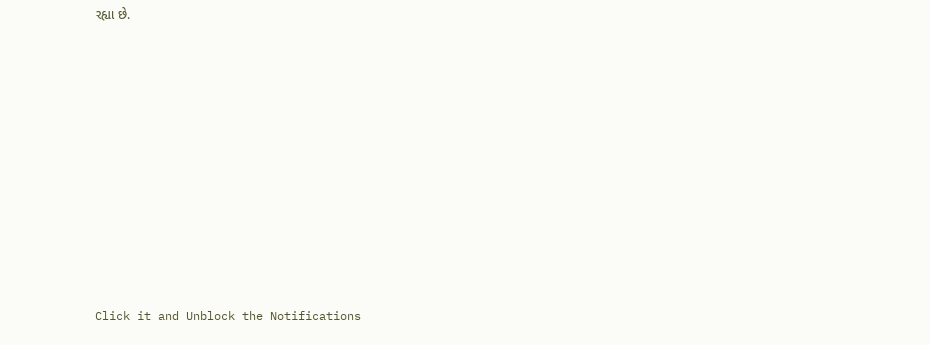રહ્યા છે.












Click it and Unblock the Notifications